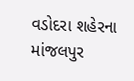વડોદરા શહેરના માંજલપુર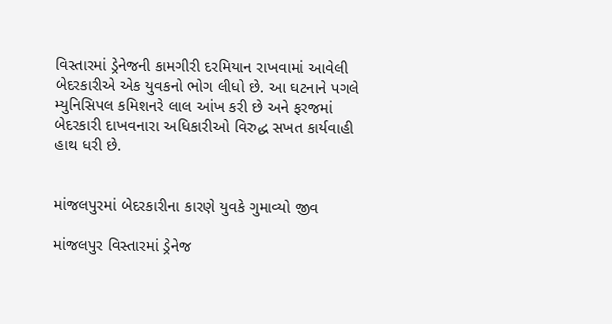વિસ્તારમાં ડ્રેનેજની કામગીરી દરમિયાન રાખવામાં આવેલી બેદરકારીએ એક યુવકનો ભોગ લીધો છે. આ ઘટનાને પગલે મ્યુનિસિપલ કમિશનરે લાલ આંખ કરી છે અને ફરજમાં બેદરકારી દાખવનારા અધિકારીઓ વિરુદ્ધ સખત કાર્યવાહી હાથ ધરી છે.


માંજલપુરમાં બેદરકારીના કારણે યુવકે ગુમાવ્યો જીવ

માંજલપુર વિસ્તારમાં ડ્રેનેજ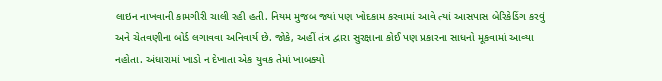લાઇન નાખવાની કામગીરી ચાલી રહી હતી. નિયમ મુજબ જ્યાં પણ ખોદકામ કરવામાં આવે ત્યાં આસપાસ બેરિકેડિંગ કરવું અને ચેતવણીના બોર્ડ લગાવવા અનિવાર્ય છે. જોકે, અહીં તંત્ર દ્વારા સુરક્ષાના કોઈ પણ પ્રકારના સાધનો મૂકવામાં આવ્યા નહોતા. અંધારામાં ખાડો ન દેખાતા એક યુવક તેમાં ખાબક્યો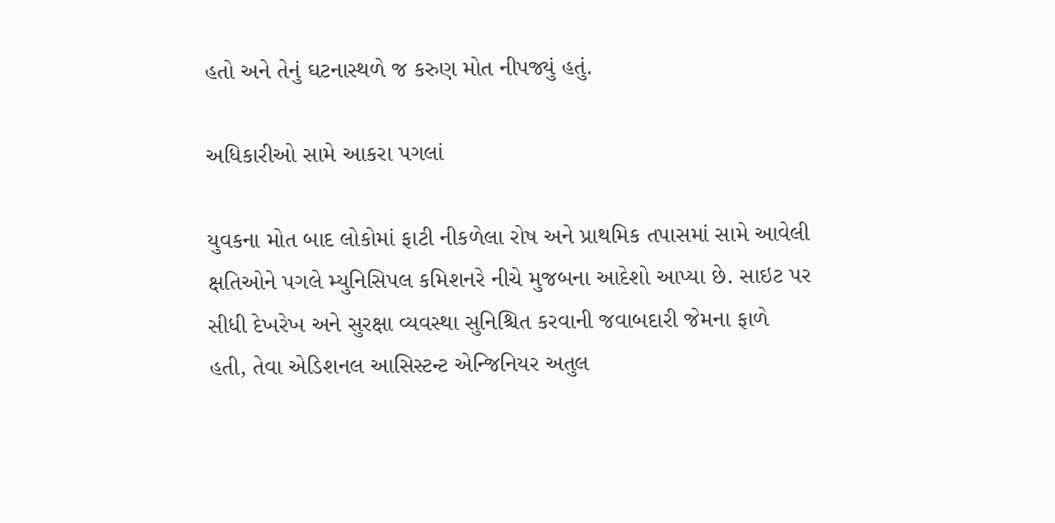હતો અને તેનું ઘટનાસ્થળે જ કરુણ મોત નીપજ્યું હતું.

અધિકારીઓ સામે આકરા પગલાં

યુવકના મોત બાદ લોકોમાં ફાટી નીકળેલા રોષ અને પ્રાથમિક તપાસમાં સામે આવેલી ક્ષતિઓને પગલે મ્યુનિસિપલ કમિશનરે નીચે મુજબના આદેશો આપ્યા છે. સાઇટ પર સીધી દેખરેખ અને સુરક્ષા વ્યવસ્થા સુનિશ્ચિત કરવાની જવાબદારી જેમના ફાળે હતી, તેવા એડિશનલ આસિસ્ટન્ટ એન્જિનિયર અતુલ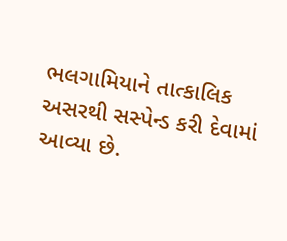ભલગામિયાને તાત્કાલિક અસરથી સસ્પેન્ડ કરી દેવામાં આવ્યા છે.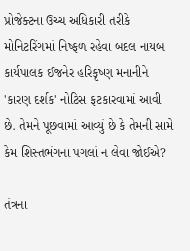પ્રોજેક્ટના ઉચ્ચ અધિકારી તરીકે મોનિટરિંગમાં નિષ્ફળ રહેવા બદલ નાયબ કાર્યપાલક ઈજનેર હરિકૃષ્ણ મનાનીને 'કારણ દર્શક' નોટિસ ફટકારવામાં આવી છે. તેમને પૂછવામાં આવ્યું છે કે તેમની સામે કેમ શિસ્તભંગના પગલાં ન લેવા જોઈએ?

તંત્રના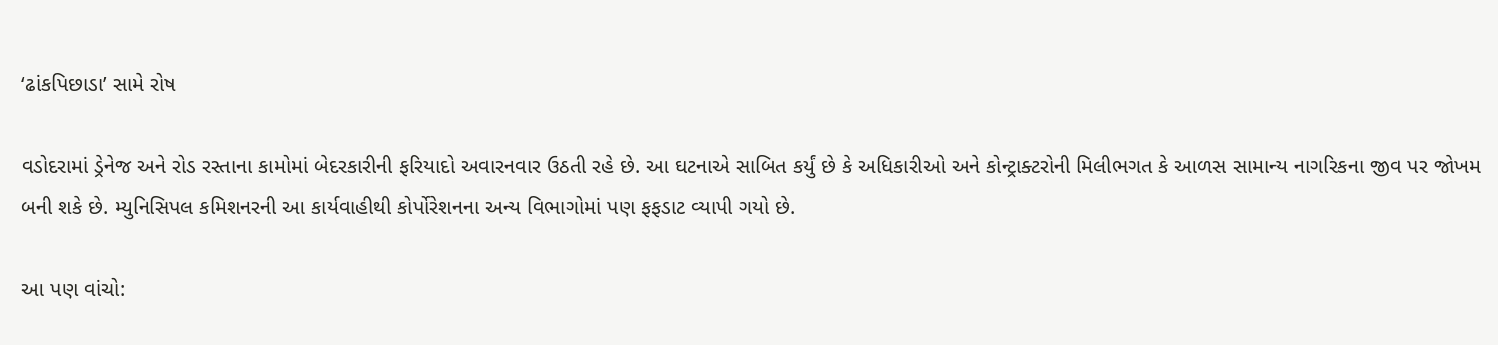‘ઢાંકપિછાડા’ સામે રોષ

વડોદરામાં ડ્રેનેજ અને રોડ રસ્તાના કામોમાં બેદરકારીની ફરિયાદો અવારનવાર ઉઠતી રહે છે. આ ઘટનાએ સાબિત કર્યું છે કે અધિકારીઓ અને કોન્ટ્રાક્ટરોની મિલીભગત કે આળસ સામાન્ય નાગરિકના જીવ પર જોખમ બની શકે છે. મ્યુનિસિપલ કમિશનરની આ કાર્યવાહીથી કોર્પોરેશનના અન્ય વિભાગોમાં પણ ફફડાટ વ્યાપી ગયો છે.

આ પણ વાંચો: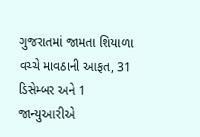ગુજરાતમાં જામતા શિયાળા વચ્ચે માવઠાની આફત, 31 ડિસેમ્બર અને 1 જાન્યુઆરીએ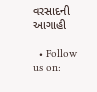વરસાદની આગાહી

  • Follow us on: